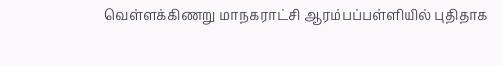வெள்ளக்கிணறு மாநகராட்சி ஆரம்பப்பள்ளியில் புதிதாக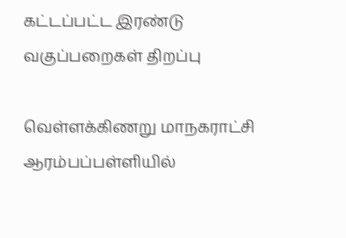கட்டப்பட்ட இரண்டு வகுப்பறைகள் திறப்பு

வெள்ளக்கிணறு மாநகராட்சி ஆரம்பப்பள்ளியில்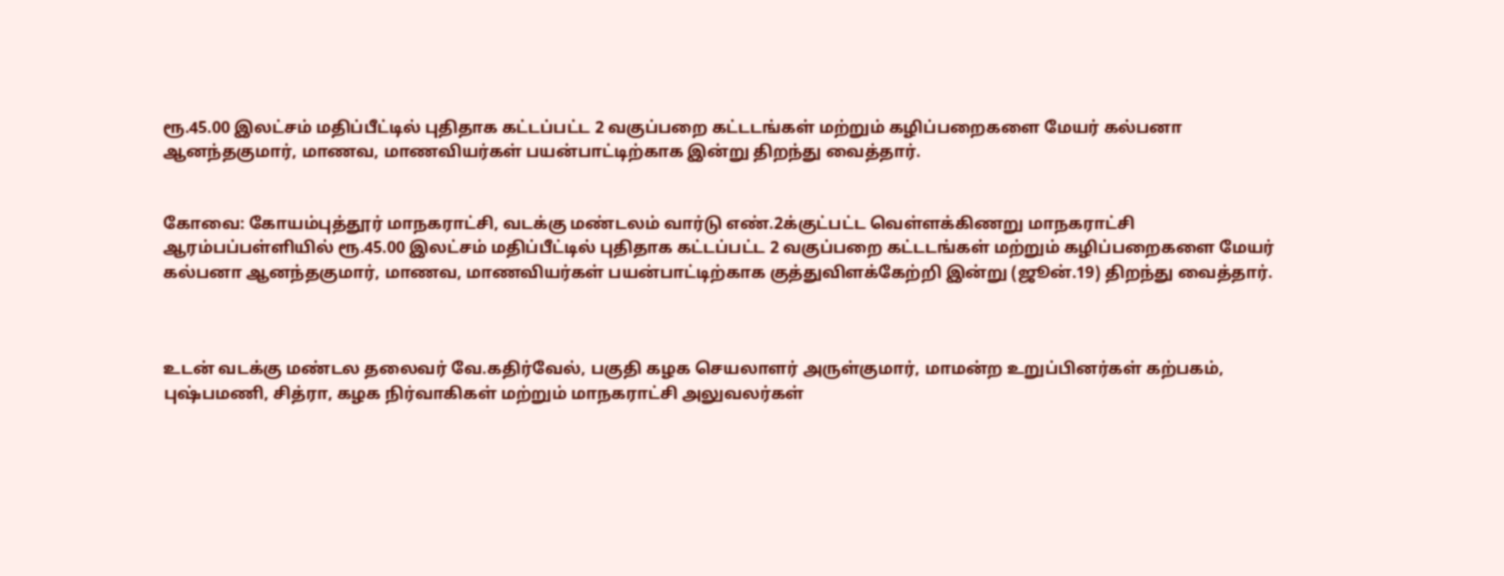ரூ.45.00 இலட்சம் மதிப்பீட்டில் புதிதாக கட்டப்பட்ட 2 வகுப்பறை கட்டடங்கள் மற்றும் கழிப்பறைகளை மேயர் கல்பனா ஆனந்தகுமார், மாணவ, மாணவியர்கள் பயன்பாட்டிற்காக இன்று திறந்து வைத்தார்.


கோவை: கோயம்புத்தூர் மாநகராட்சி, வடக்கு மண்டலம் வார்டு எண்.2க்குட்பட்ட வெள்ளக்கிணறு மாநகராட்சி ஆரம்பப்பள்ளியில் ரூ.45.00 இலட்சம் மதிப்பீட்டில் புதிதாக கட்டப்பட்ட 2 வகுப்பறை கட்டடங்கள் மற்றும் கழிப்பறைகளை மேயர் கல்பனா ஆனந்தகுமார், மாணவ, மாணவியர்கள் பயன்பாட்டிற்காக குத்துவிளக்கேற்றி இன்று (ஜூன்.19) திறந்து வைத்தார்.



உடன் வடக்கு மண்டல தலைவர் வே.கதிர்வேல், பகுதி கழக செயலாளர் அருள்குமார், மாமன்ற உறுப்பினர்கள் கற்பகம், புஷ்பமணி, சித்ரா, கழக நிர்வாகிகள் மற்றும் மாநகராட்சி அலுவலர்கள்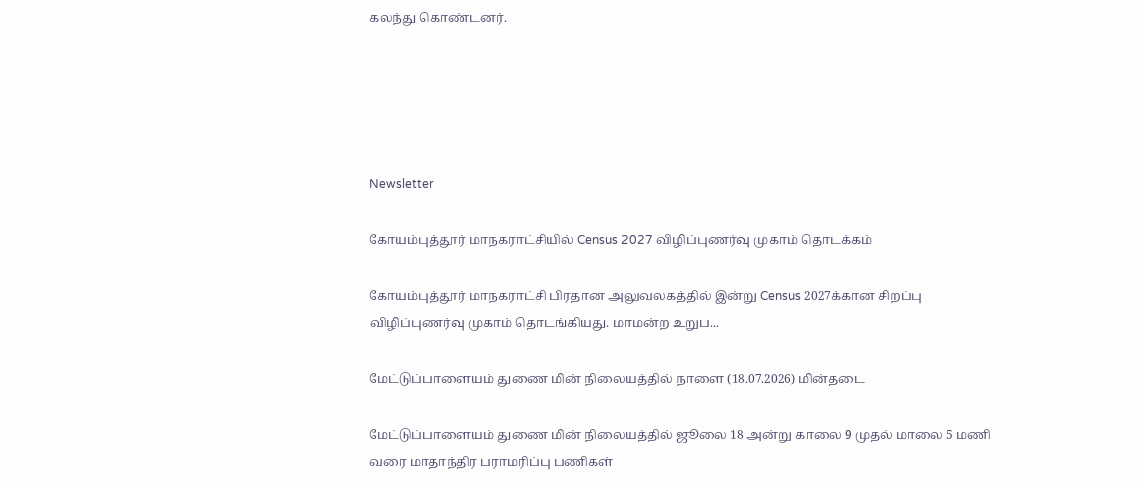கலந்து கொண்டனர்.





Newsletter

கோயம்புத்தூர் மாநகராட்சியில் Census 2027 விழிப்புணர்வு முகாம் தொடக்கம்

கோயம்புத்தூர் மாநகராட்சி பிரதான அலுவலகத்தில் இன்று Census 2027க்கான சிறப்பு விழிப்புணர்வு முகாம் தொடங்கியது. மாமன்ற உறுப...

மேட்டுப்பாளையம் துணை மின் நிலையத்தில் நாளை (18.07.2026) மின்தடை

மேட்டுப்பாளையம் துணை மின் நிலையத்தில் ஜூலை 18 அன்று காலை 9 முதல் மாலை 5 மணி வரை மாதாந்திர பராமரிப்பு பணிகள்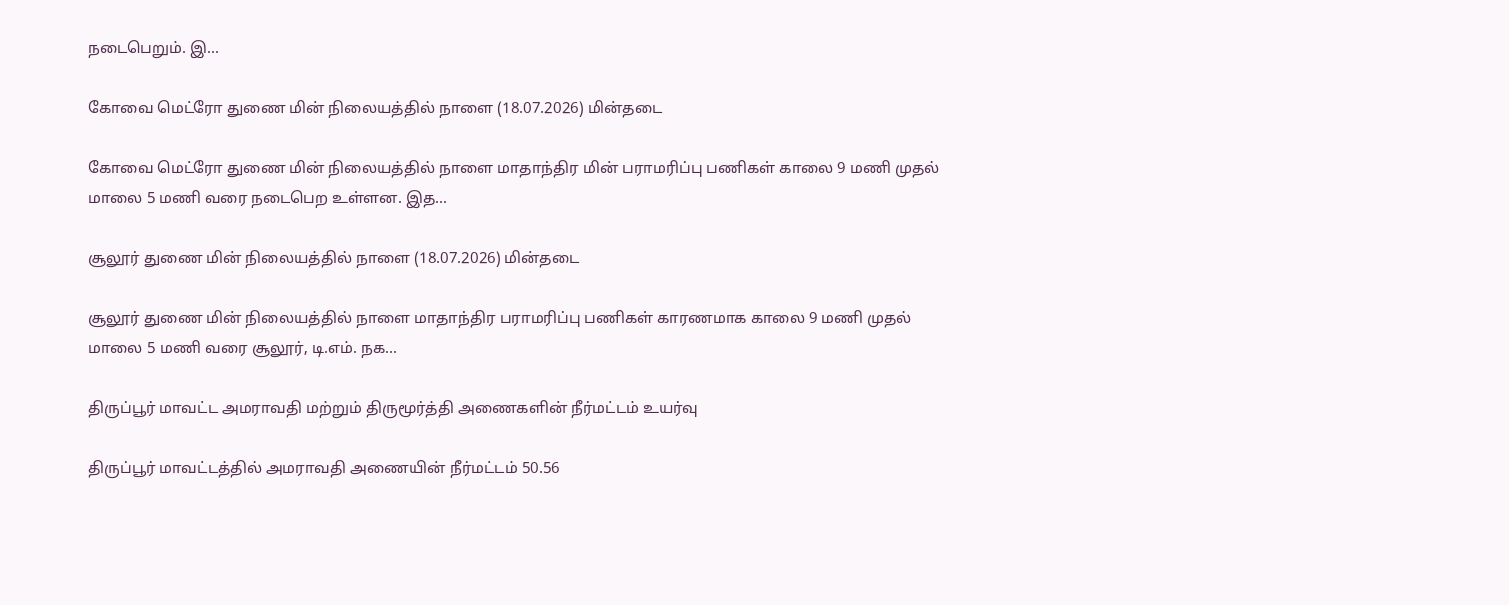நடைபெறும். இ...

கோவை மெட்ரோ துணை மின் நிலையத்தில் நாளை (18.07.2026) மின்தடை

கோவை மெட்ரோ துணை மின் நிலையத்தில் நாளை மாதாந்திர மின் பராமரிப்பு பணிகள் காலை 9 மணி முதல் மாலை 5 மணி வரை நடைபெற உள்ளன. இத...

சூலூர் துணை மின் நிலையத்தில் நாளை (18.07.2026) மின்தடை

சூலூர் துணை மின் நிலையத்தில் நாளை மாதாந்திர பராமரிப்பு பணிகள் காரணமாக காலை 9 மணி முதல் மாலை 5 மணி வரை சூலூர், டி.எம். நக...

திருப்பூர் மாவட்ட அமராவதி மற்றும் திருமூர்த்தி அணைகளின் நீர்மட்டம் உயர்வு

திருப்பூர் மாவட்டத்தில் அமராவதி அணையின் நீர்மட்டம் 50.56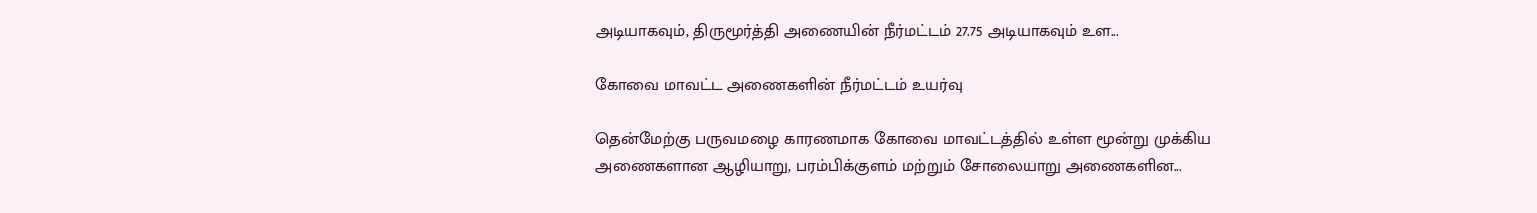அடியாகவும், திருமூர்த்தி அணையின் நீர்மட்டம் 27.75 அடியாகவும் உள...

கோவை மாவட்ட அணைகளின் நீர்மட்டம் உயர்வு

தென்மேற்கு பருவமழை காரணமாக கோவை மாவட்டத்தில் உள்ள மூன்று முக்கிய அணைகளான ஆழியாறு, பரம்பிக்குளம் மற்றும் சோலையாறு அணைகளின...